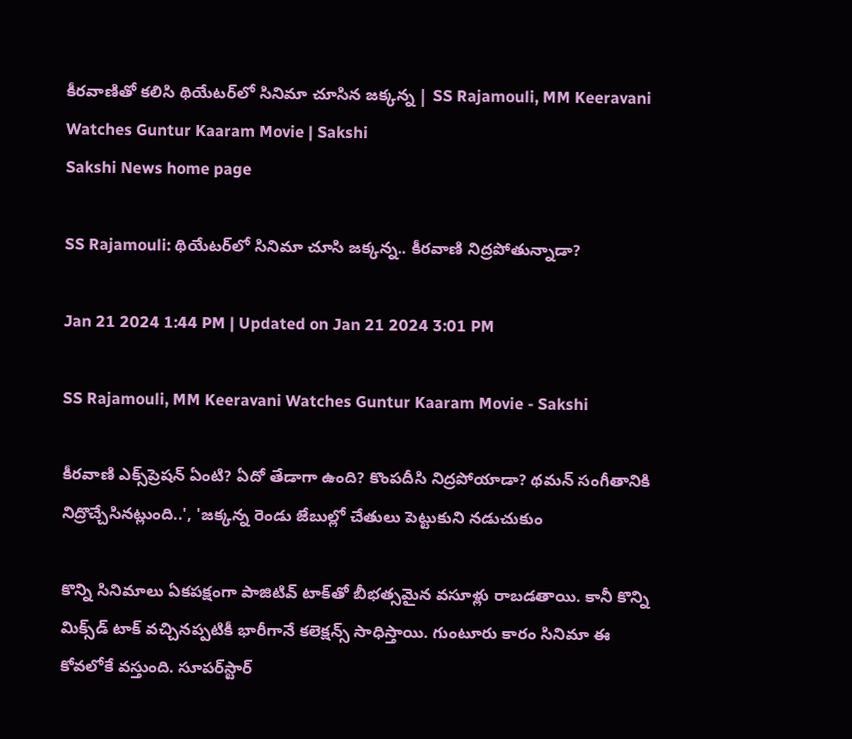కీరవాణితో కలిసి థియేటర్‌లో సినిమా చూసిన జక్కన్న | SS Rajamouli, MM Keeravani Watches Guntur Kaaram Movie | Sakshi
Sakshi News home page

SS Rajamouli: థియేటర్‌లో సినిమా చూసి జక్కన్న.. కీరవాణి నిద్రపోతున్నాడా?

Jan 21 2024 1:44 PM | Updated on Jan 21 2024 3:01 PM

SS Rajamouli, MM Keeravani Watches Guntur Kaaram Movie - Sakshi

కీరవాణి ఎక్స్‌ప్రెషన్‌ ఏంటి? ఏదో తేడాగా ఉంది? కొంపదీసి నిద్రపోయాడా? థమన్‌ సంగీతానికి నిద్రొచ్చేసినట్లుంది..', 'జక్కన్న రెండు జేబుల్లో చేతులు పెట్టుకుని నడుచుకుం

కొన్ని సినిమాలు ఏకపక్షంగా పాజిటివ్‌ టాక్‌తో బీభత్సమైన వసూళ్లు రాబడతాయి. కానీ కొన్ని మిక్స్‌డ్‌ టాక్‌ వచ్చినప్పటికీ భారీగానే కలెక్షన్స్‌ సాధిస్తాయి. గుంటూరు కారం సినిమా ఈ కోవలోకే వస్తుంది. సూపర్‌స్టార్‌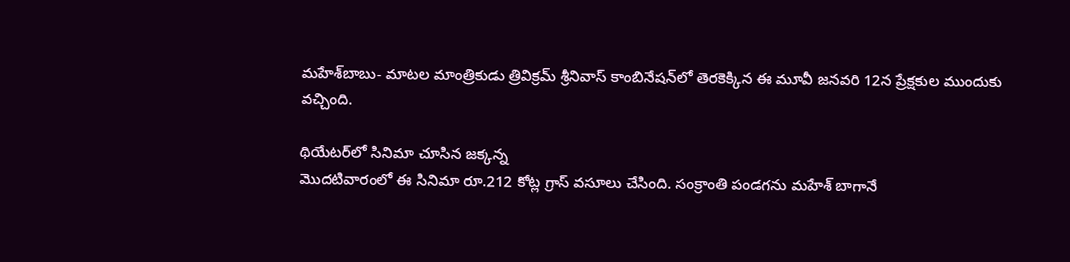మహేశ్‌బాబు- మాటల మాంత్రికుడు త్రివిక్రమ్‌ శ్రీనివాస్‌ కాంబినేషన్‌లో తెరకెక్కిన ఈ మూవీ జనవరి 12న ప్రేక్షకుల ముందుకు వచ్చింది.

థియేటర్‌లో సినిమా చూసిన జక్కన్న
మొదటివారంలో ఈ సినిమా రూ.212 కోట్ల గ్రాస్‌ వసూలు చేసింది. సంక్రాంతి పండగను మహేశ్‌ బాగానే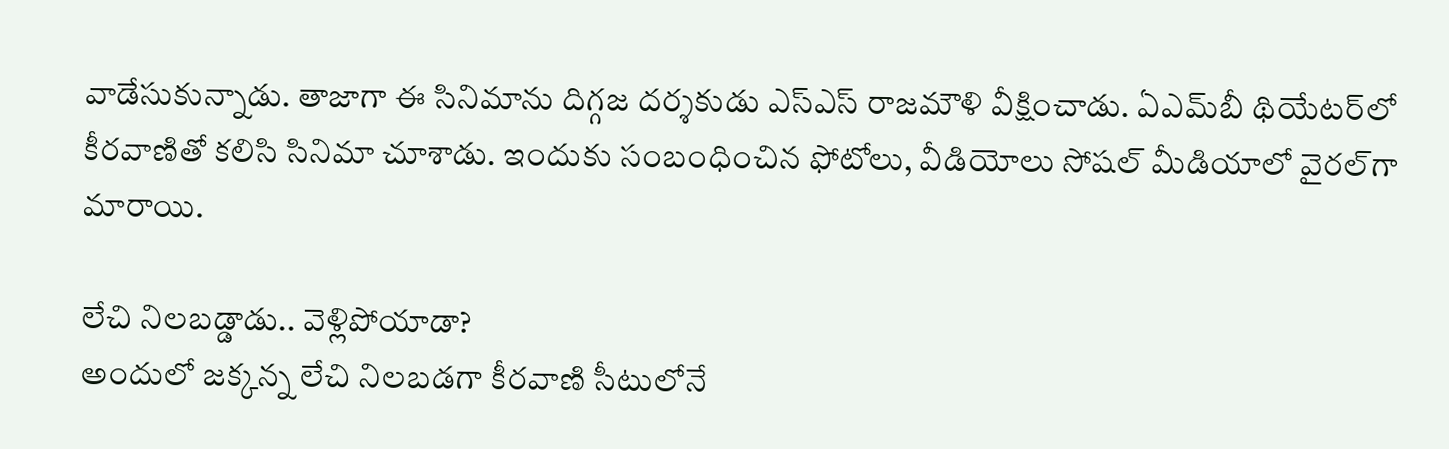వాడేసుకున్నాడు. తాజాగా ఈ సినిమాను దిగ్గజ దర్శకుడు ఎస్‌ఎస్‌ రాజమౌళి వీక్షించాడు. ఏఎమ్‌బీ థియేటర్‌లో కీరవాణితో కలిసి సినిమా చూశాడు. ఇందుకు సంబంధించిన ఫోటోలు, వీడియోలు సోషల్‌ మీడియాలో వైరల్‌గా మారాయి.

లేచి నిలబడ్డాడు.. వెళ్లిపోయాడా?
అందులో జక్కన్న లేచి నిలబడగా కీరవాణి సీటులోనే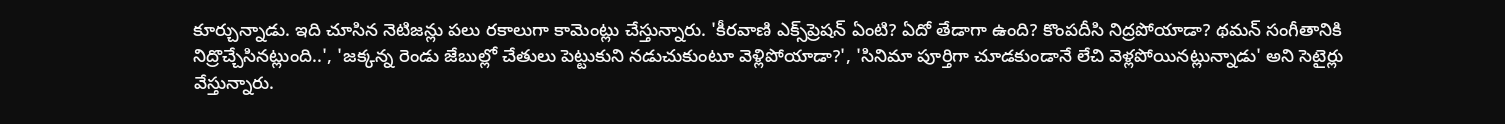కూర్చున్నాడు. ఇది చూసిన నెటిజన్లు పలు రకాలుగా కామెంట్లు చేస్తున్నారు. 'కీరవాణి ఎక్స్‌ప్రెషన్‌ ఏంటి? ఏదో తేడాగా ఉంది? కొంపదీసి నిద్రపోయాడా? థమన్‌ సంగీతానికి నిద్రొచ్చేసినట్లుంది..', 'జక్కన్న రెండు జేబుల్లో చేతులు పెట్టుకుని నడుచుకుంటూ వెళ్లిపోయాడా?', 'సినిమా పూర్తిగా చూడకుండానే లేచి వెళ్లపోయినట్లున్నాడు' అని సెటైర్లు వేస్తున్నారు.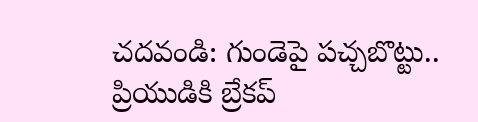చదవండి: గుండెపై పచ్చబొట్టు.. ప్రియుడికి బ్రేకప్‌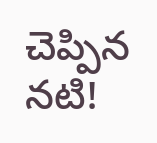చెప్పిన నటి!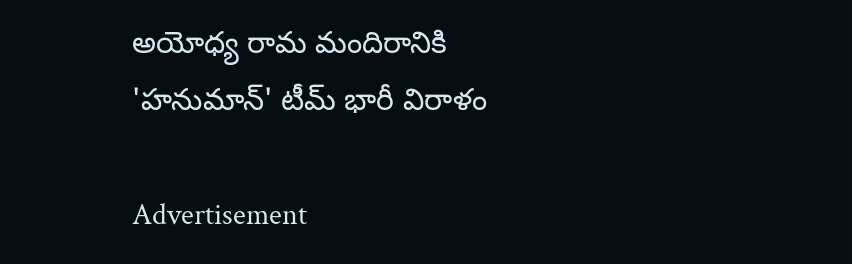అయోధ్య రామ మందిరానికి 'హనుమాన్‌' టీమ్‌ భారీ విరాళం

Advertisement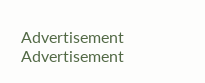Advertisement
Advertisement